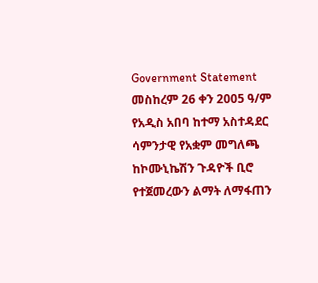Government Statement
መስከረም 26 ቀን 2005 ዓ/ም
የአዲስ አበባ ከተማ አስተዳደር ሳምንታዊ የአቋም መግለጫ
ከኮሙኒኬሽን ጉዳዮች ቢሮ
የተጀመረውን ልማት ለማፋጠን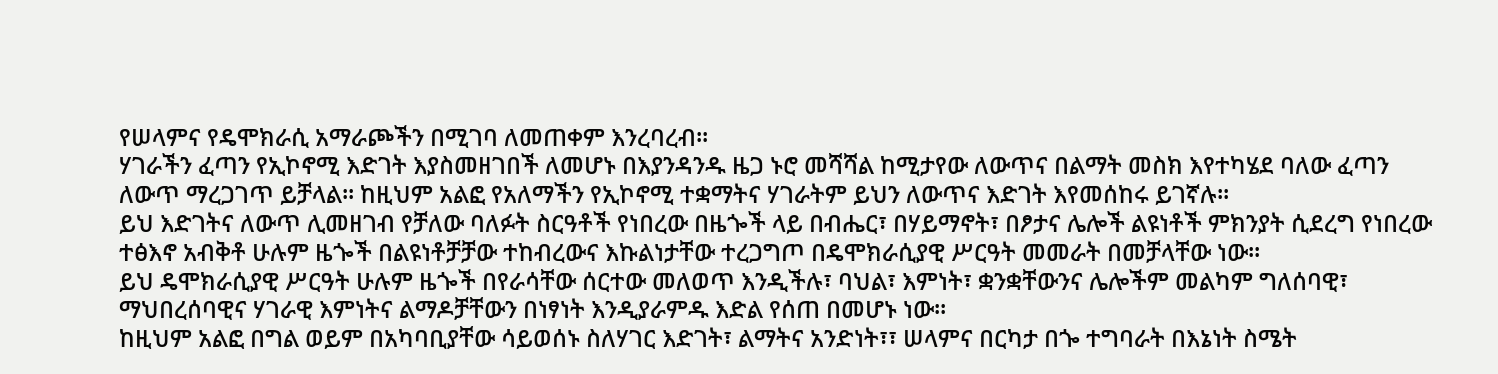የሠላምና የዴሞክራሲ አማራጮችን በሚገባ ለመጠቀም እንረባረብ፡፡
ሃገራችን ፈጣን የኢኮኖሚ እድገት እያስመዘገበች ለመሆኑ በእያንዳንዱ ዜጋ ኑሮ መሻሻል ከሚታየው ለውጥና በልማት መስክ እየተካሄደ ባለው ፈጣን ለውጥ ማረጋገጥ ይቻላል፡፡ ከዚህም አልፎ የአለማችን የኢኮኖሚ ተቋማትና ሃገራትም ይህን ለውጥና እድገት እየመሰከሩ ይገኛሉ፡፡
ይህ እድገትና ለውጥ ሊመዘገብ የቻለው ባለፉት ስርዓቶች የነበረው በዜጐች ላይ በብሔር፣ በሃይማኖት፣ በፆታና ሌሎች ልዩነቶች ምክንያት ሲደረግ የነበረው ተፅእኖ አብቅቶ ሁሉም ዜጐች በልዩነቶቻቻው ተከብረውና እኩልነታቸው ተረጋግጦ በዴሞክራሲያዊ ሥርዓት መመራት በመቻላቸው ነው፡፡
ይህ ዴሞክራሲያዊ ሥርዓት ሁሉም ዜጐች በየራሳቸው ሰርተው መለወጥ እንዲችሉ፣ ባህል፣ እምነት፣ ቋንቋቸውንና ሌሎችም መልካም ግለሰባዊ፣ ማህበረሰባዊና ሃገራዊ እምነትና ልማዶቻቸውን በነፃነት እንዲያራምዱ እድል የሰጠ በመሆኑ ነው፡፡
ከዚህም አልፎ በግል ወይም በአካባቢያቸው ሳይወሰኑ ስለሃገር እድገት፣ ልማትና አንድነት፣፣ ሠላምና በርካታ በጐ ተግባራት በእኔነት ስሜት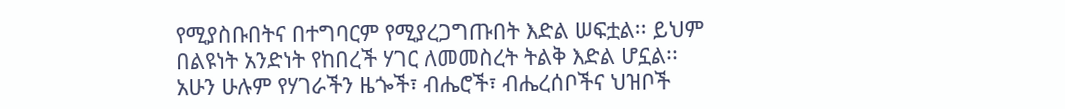የሚያስቡበትና በተግባርም የሚያረጋግጡበት እድል ሠፍቷል፡፡ ይህም በልዩነት አንድነት የከበረች ሃገር ለመመስረት ትልቅ እድል ሆኗል፡፡
አሁን ሁሉም የሃገራችን ዜጐች፣ ብሔሮች፣ ብሔረሰቦችና ህዝቦች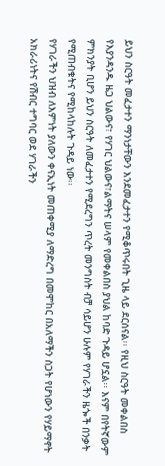ይህን ስርዓት መፈታተን ማንነታቸውን እንደመፈታተን የሚቆጥሩበት ጊዜ ላይ ደርሰናል፡፡ የዚህ ስርዓት መቀልበስ የእያንዳንዱ ዜጋ ህልውና፣ የሃገር ህልውና፣ልማትና ሠላም የመቀልበስ ያህል ከባድ ጉዳይ ሆኗል፡፡ እናም በየትኛውም ምክንያት ቢሆን ይህን ስርዓት ለመፈታተን የሚደረግን ጥረት መንግስት ብቻ ሳይሆን ሁሉም የሃገራችን ዜጐች በንቃት የሚጠብቁትና የሚከላከሉት ጉዳይ ነው፡፡
የሃገራችን ህዝብ ለእምነት ያለውን ቀናኢነት መጠቀሚያ ለማድረግ በመሞከር በአለማችን ስጋት የሆነውን የሃይማኖት አክራሪነትና የሽብር ተግባር ወደ ሃገራችን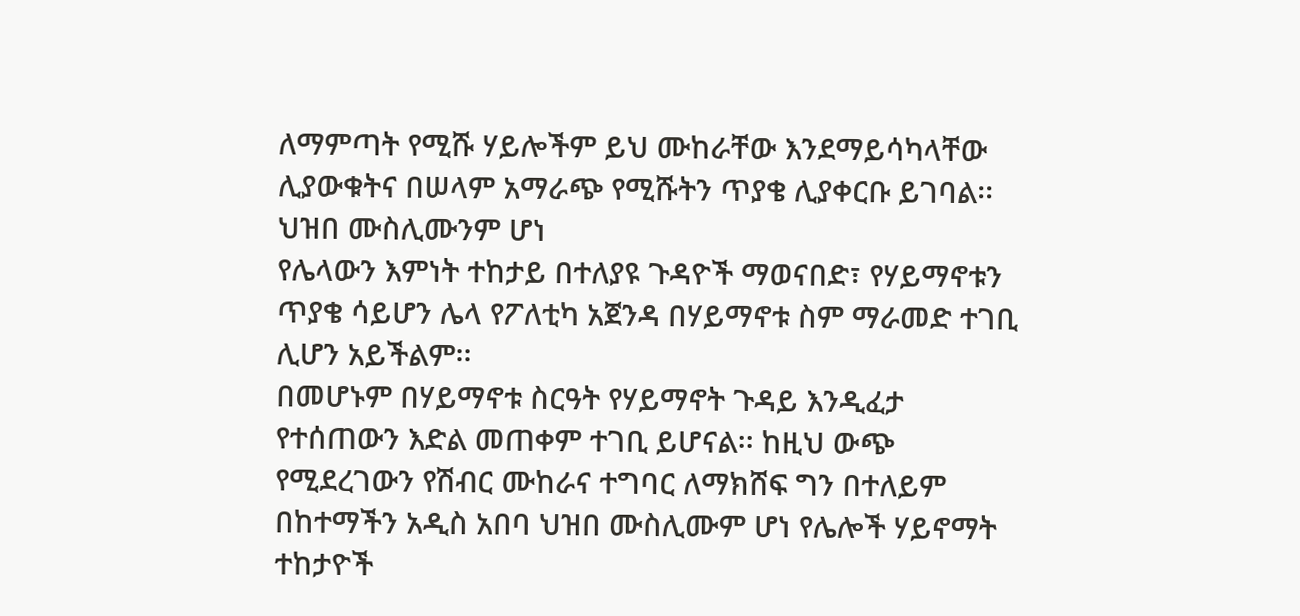ለማምጣት የሚሹ ሃይሎችም ይህ ሙከራቸው እንደማይሳካላቸው ሊያውቁትና በሠላም አማራጭ የሚሹትን ጥያቄ ሊያቀርቡ ይገባል፡፡ ህዝበ ሙስሊሙንም ሆነ
የሌላውን እምነት ተከታይ በተለያዩ ጉዳዮች ማወናበድ፣ የሃይማኖቱን ጥያቄ ሳይሆን ሌላ የፖለቲካ አጀንዳ በሃይማኖቱ ስም ማራመድ ተገቢ ሊሆን አይችልም፡፡
በመሆኑም በሃይማኖቱ ስርዓት የሃይማኖት ጉዳይ እንዲፈታ የተሰጠውን እድል መጠቀም ተገቢ ይሆናል፡፡ ከዚህ ውጭ የሚደረገውን የሽብር ሙከራና ተግባር ለማክሸፍ ግን በተለይም በከተማችን አዲስ አበባ ህዝበ ሙስሊሙም ሆነ የሌሎች ሃይኖማት ተከታዮች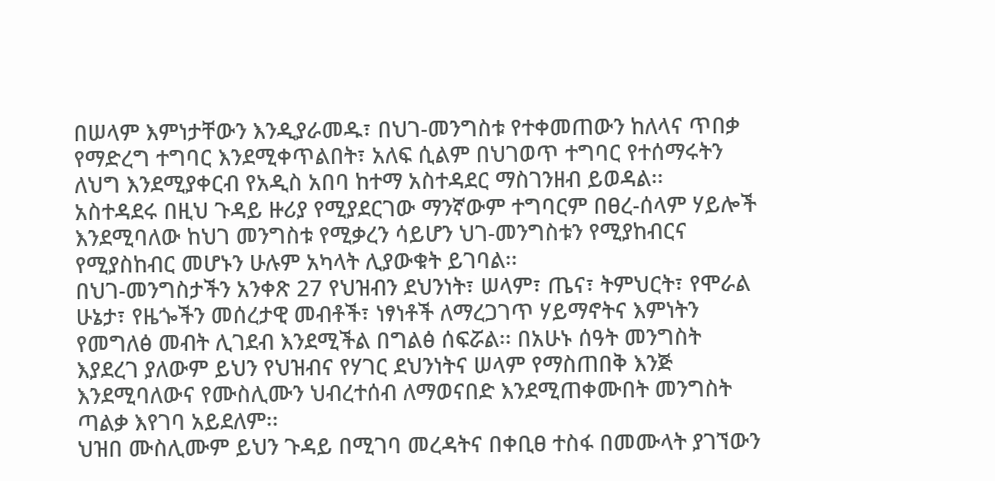በሠላም እምነታቸውን እንዲያራመዱ፣ በህገ-መንግስቱ የተቀመጠውን ከለላና ጥበቃ የማድረግ ተግባር እንደሚቀጥልበት፣ አለፍ ሲልም በህገወጥ ተግባር የተሰማሩትን ለህግ እንደሚያቀርብ የአዲስ አበባ ከተማ አስተዳደር ማስገንዘብ ይወዳል፡፡
አስተዳደሩ በዚህ ጉዳይ ዙሪያ የሚያደርገው ማንኛውም ተግባርም በፀረ-ሰላም ሃይሎች እንደሚባለው ከህገ መንግስቱ የሚቃረን ሳይሆን ህገ-መንግስቱን የሚያከብርና የሚያስከብር መሆኑን ሁሉም አካላት ሊያውቁት ይገባል፡፡
በህገ-መንግስታችን አንቀጽ 27 የህዝብን ደህንነት፣ ሠላም፣ ጤና፣ ትምህርት፣ የሞራል ሁኔታ፣ የዜጐችን መሰረታዊ መብቶች፣ ነፃነቶች ለማረጋገጥ ሃይማኖትና እምነትን የመግለፅ መብት ሊገደብ እንደሚችል በግልፅ ሰፍሯል፡፡ በአሁኑ ሰዓት መንግስት እያደረገ ያለውም ይህን የህዝብና የሃገር ደህንነትና ሠላም የማስጠበቅ እንጅ እንደሚባለውና የሙስሊሙን ህብረተሰብ ለማወናበድ እንደሚጠቀሙበት መንግስት ጣልቃ እየገባ አይደለም፡፡
ህዝበ ሙስሊሙም ይህን ጉዳይ በሚገባ መረዳትና በቀቢፀ ተስፋ በመሙላት ያገኘውን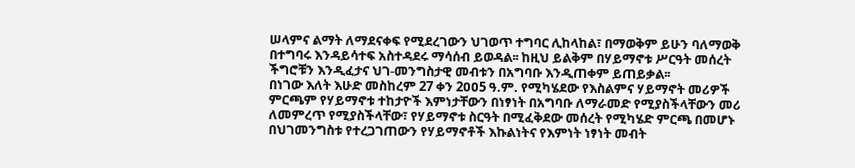ሠላምና ልማት ለማደናቀፍ የሚደረገውን ህገወጥ ተግባር ሊከላከል፣ በማወቅም ይሁን ባለማወቅ በተግባሩ እንዳይሳተፍ አስተዳደሩ ማሳሰብ ይወዳል፡፡ ከዚህ ይልቅም በሃይማኖቱ ሥርዓት መሰረት ችግሮቹን እንዲፈታና ህገ-መንግስታዊ መብቱን በአግባቡ እንዲጠቀም ይጠይቃል፡፡
በነገው እለት እሁድ መስከረም 27 ቀን 2ዐዐ5 ዓ.ም. የሚካሄደው የእስልምና ሃይማኖት መሪዎች ምርጫም የሃይማኖቱ ተከታዮች እምነታቸውን በነፃነት በአግባቡ ለማራመድ የሚያስችላቸውን መሪ ለመምረጥ የሚያስችላቸው፣ የሃይማኖቱ ስርዓት በሚፈቅደው መሰረት የሚካሄድ ምርጫ በመሆኑ በህገመንግስቱ የተረጋገጠውን የሃይማኖቶች እኩልነትና የእምነት ነፃነት መብት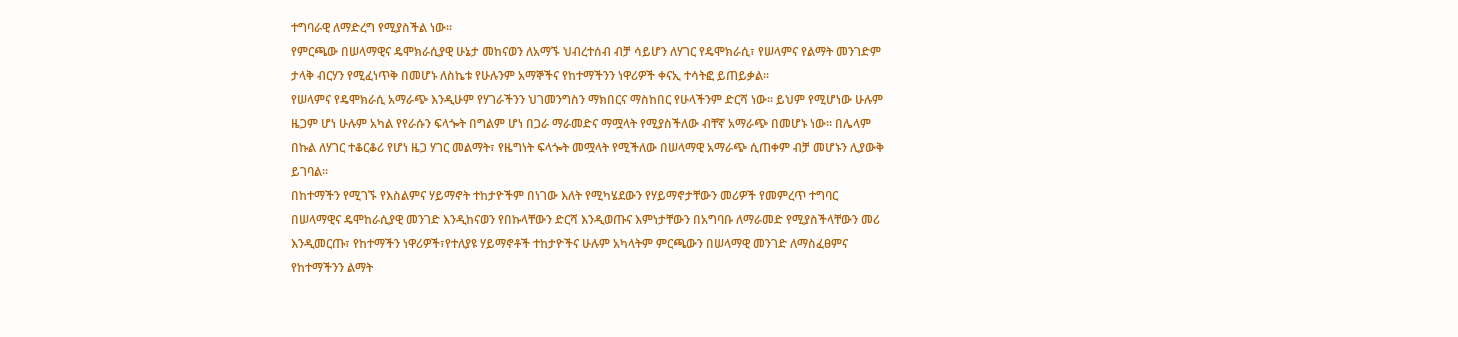ተግባራዊ ለማድረግ የሚያስችል ነው፡፡
የምርጫው በሠላማዊና ዴሞክራሲያዊ ሁኔታ መከናወን ለአማኙ ህብረተሰብ ብቻ ሳይሆን ለሃገር የዴሞክራሲ፣ የሠላምና የልማት መንገድም ታላቅ ብርሃን የሚፈነጥቅ በመሆኑ ለስኬቱ የሁሉንም አማኞችና የከተማችንን ነዋሪዎች ቀናኢ ተሳትፎ ይጠይቃል፡፡
የሠላምና የዴሞክራሲ አማራጭ እንዲሁም የሃገራችንን ህገመንግስን ማክበርና ማስከበር የሁላችንም ድርሻ ነው፡፡ ይህም የሚሆነው ሁሉም ዜጋም ሆነ ሁሉም አካል የየራሱን ፍላጐት በግልም ሆነ በጋራ ማራመድና ማሟላት የሚያስችለው ብቸኛ አማራጭ በመሆኑ ነው፡፡ በሌላም በኩል ለሃገር ተቆርቆሪ የሆነ ዜጋ ሃገር መልማት፣ የዜግነት ፍላጐት መሟላት የሚችለው በሠላማዊ አማራጭ ሲጠቀም ብቻ መሆኑን ሊያውቅ ይገባል፡፡
በከተማችን የሚገኙ የእስልምና ሃይማኖት ተከታዮችም በነገው እለት የሚካሄደውን የሃይማኖታቸውን መሪዎች የመምረጥ ተግባር በሠላማዊና ዴሞከራሲያዊ መንገድ እንዲከናወን የበኩላቸውን ድርሻ እንዲወጡና እምነታቸውን በአግባቡ ለማራመድ የሚያስችላቸውን መሪ እንዲመርጡ፣ የከተማችን ነዋሪዎች፣የተለያዩ ሃይማኖቶች ተከታዮችና ሁሉም አካላትም ምርጫውን በሠላማዊ መንገድ ለማስፈፀምና የከተማችንን ልማት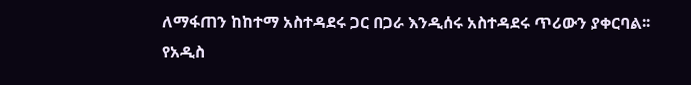ለማፋጠን ከከተማ አስተዳደሩ ጋር በጋራ እንዲሰሩ አስተዳደሩ ጥሪውን ያቀርባል፡፡
የአዲስ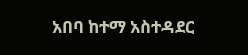አበባ ከተማ አስተዳደር